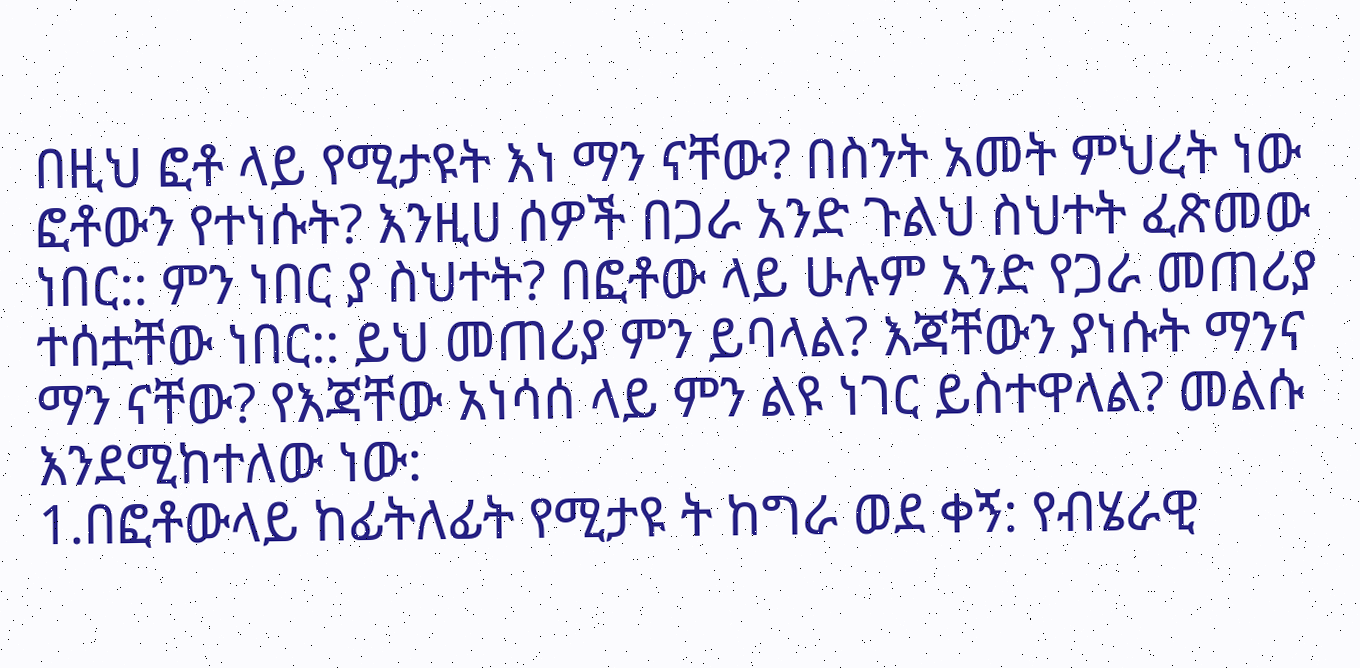በዚህ ፎቶ ላይ የሚታዩት እነ ማን ናቸው? በስንት አመት ምህረት ነው ፎቶውን የተነሱት? እንዚሀ ሰዎች በጋራ አንድ ጉልህ ስህተት ፈጽመው ነበር:: ምን ነበር ያ ስህተት? በፎቶው ላይ ሁሉም አንድ የጋራ መጠሪያ ተሰቷቸው ነበር:: ይህ መጠሪያ ምን ይባላል? እጃቸውን ያነሱት ማንና ማን ናቸው? የእጃቸው አነሳሰ ላይ ምን ልዩ ነገር ይስተዋላል? መልሱ እንደሚከተለው ነው:
1.በፎቶውላይ ከፊትለፊት የሚታዩ ት ከግራ ወደ ቀኝ: የብሄራዊ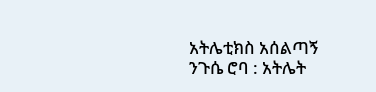አትሌቲክስ አሰልጣኝ ንጉሴ ሮባ : አትሌት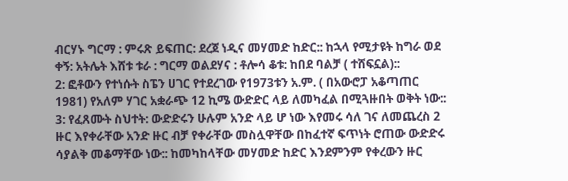ብርሃኑ ግርማ : ምሩጽ ይፍጠር: ደረጀ ነዲና መሃመድ ከድር:: ከኋላ የሚታዩት ከግራ ወደ ቀኝ: አትሌት እሸቱ ቱራ : ግርማ ወልደሃና : ቶሎሳ ቆቱ: ከበደ ባልቻ ( ተሸፍኗል)::
2: ፎቶውን የተነሱት ስፔን ሀገር የተደረገው የ1973ቱን አ.ም. ( በአውሮፓ አቆጣጠር 1981) የአለም ሃገር አቋራጭ 12 ኪሜ ውድድር ላይ ለመካፈል በሚጓዙበት ወቅት ነው::
3: የፈጸሙት ስህተት: ውድድሩን ሁሉም አንድ ላይ ሆ ነው እየመሩ ሳለ ገና ለመጨረስ 2 ዙር እየቀራቸው አንድ ዙር ብቻ የቀራቸው መስሏዋቸው በከፈተኛ ፍጥነት ሮጠው ውድድሩ ሳያልቅ መቆማቸው ነው:: ከመካከላቸው መሃመድ ከድር እንደምንም የቀረውን ዙር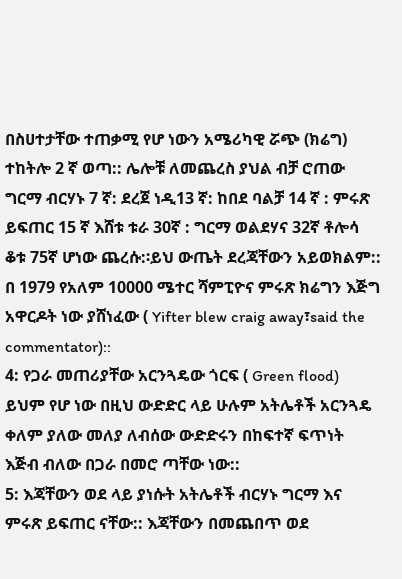በስሀተታቸው ተጠቃሚ የሆ ነውን አሜሪካዊ ሯጭ (ክሬግ) ተከትሎ 2 ኛ ወጣ:: ሌሎቹ ለመጨረስ ያህል ብቻ ሮጠው ግርማ ብርሃኑ 7 ኛ: ደረጀ ነዲ13 ኛ: ከበደ ባልቻ 14 ኛ : ምሩጽ ይፍጠር 15 ኛ እሸቱ ቱራ 30ኛ : ግርማ ወልደሃና 32ኛ ቶሎሳ ቆቱ 75ኛ ሆነው ጨረሱ:፡ይህ ውጤት ደረጃቸውን አይወክልም:: በ 1979 የአለም 10000 ሜተር ሻምፒዮና ምሩጽ ክሬግን እጅግ አዋርዶት ነው ያሸነፈው ( Yifter blew craig away፣said the commentator)::
4: የጋራ መጠሪያቸው አርንጓዴው ጎርፍ ( Green flood) ይህም የሆ ነው በዚህ ውድድር ላይ ሁሉም አትሌቶች አርንጓዴ ቀለም ያለው መለያ ለብሰው ውድድሩን በከፍተኛ ፍጥነት እጅብ ብለው በጋራ በመሮ ጣቸው ነው::
5: እጃቸውን ወደ ላይ ያነሱት አትሌቶች ብርሃኑ ግርማ እና ምሩጽ ይፍጠር ናቸው:: እጃቸውን በመጨበጥ ወደ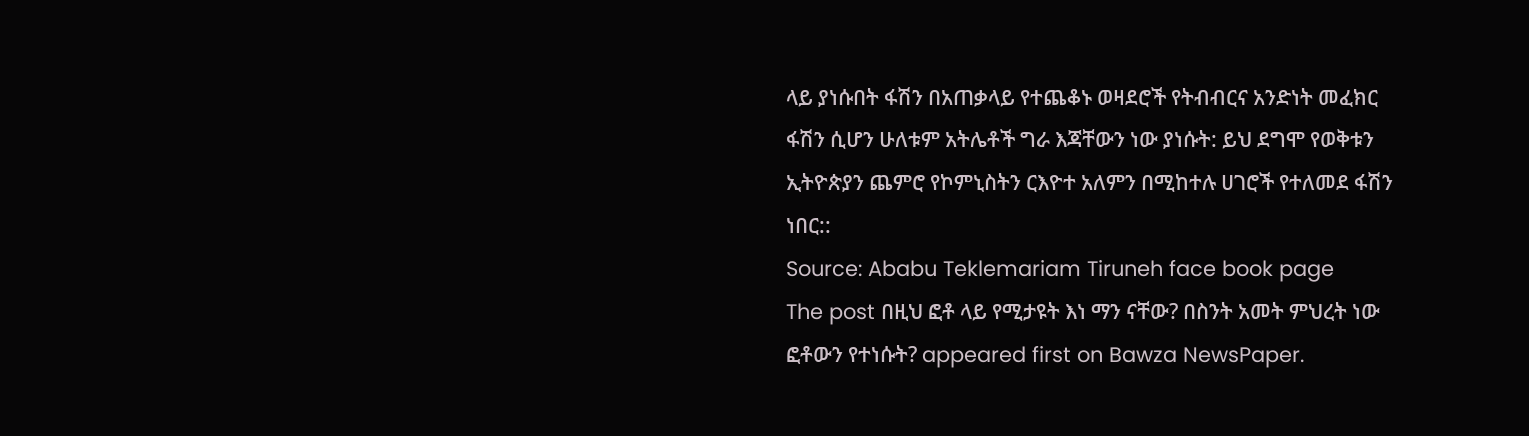ላይ ያነሱበት ፋሽን በአጠቃላይ የተጨቆኑ ወዛደሮች የትብብርና አንድነት መፈክር ፋሽን ሲሆን ሁለቱም አትሌቶች ግራ እጃቸውን ነው ያነሱት: ይህ ደግሞ የወቅቱን ኢትዮጵያን ጨምሮ የኮምኒስትን ርእዮተ አለምን በሚከተሉ ሀገሮች የተለመደ ፋሽን ነበር::
Source: Ababu Teklemariam Tiruneh face book page
The post በዚህ ፎቶ ላይ የሚታዩት እነ ማን ናቸው? በስንት አመት ምህረት ነው ፎቶውን የተነሱት? appeared first on Bawza NewsPaper.